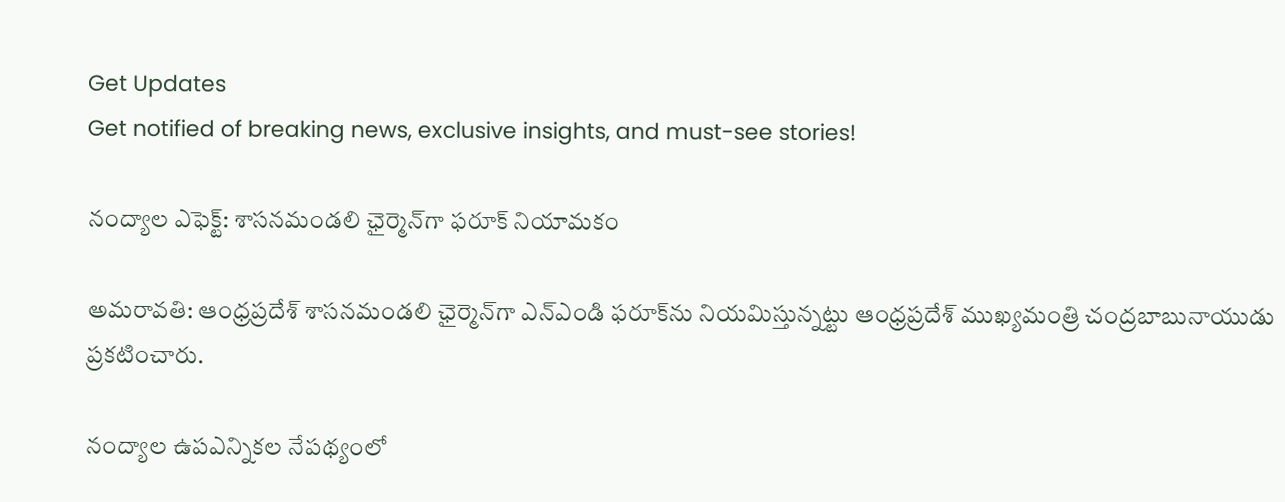Get Updates
Get notified of breaking news, exclusive insights, and must-see stories!

నంద్యాల ఎఫెక్ట్: శాసనమండలి ఛైర్మెన్‌గా ఫరూక్‌‌ నియామకం

అమరావతి: ఆంధ్రప్రదేశ్ శాసనమండలి ఛైర్మెన్‌గా ఎన్ఎండి ఫరూక్‌ను నియమిస్తున్నట్టు ఆంధ్రప్రదేశ్ ముఖ్యమంత్రి చంద్రబాబునాయుడు ప్రకటించారు.

నంద్యాల ఉపఎన్నికల నేపథ్యంలో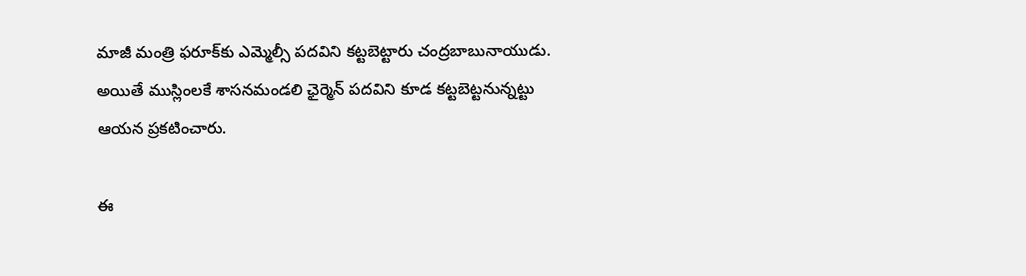మాజీ మంత్రి ఫరూక్‌కు ఎమ్మెల్సీ పదవిని కట్టబెట్టారు చంద్రబాబునాయుడు. అయితే ముస్లింలకే శాసనమండలి ఛైర్మెన్ పదవిని కూడ కట్టబెట్టనున్నట్టు ఆయన ప్రకటించారు.

ఈ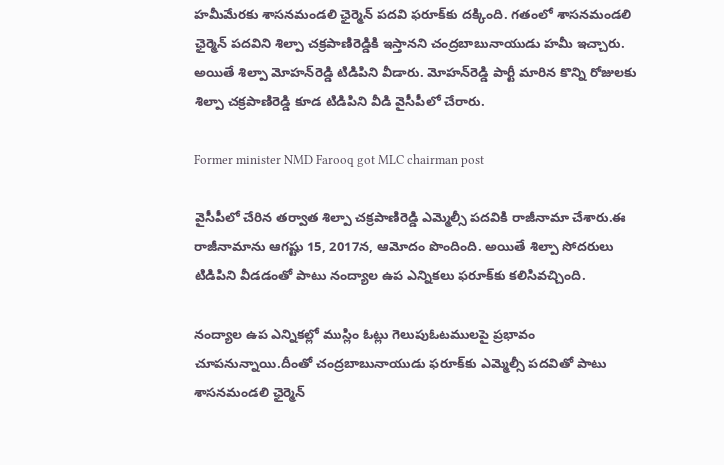హమీమేరకు శాసనమండలి ఛైర్మెన్ పదవి ఫరూక్‌కు దక్కింది. గతంలో శాసనమండలి ఛైర్మెన్ పదవిని శిల్పా చక్రపాణిరెడ్డికి ఇస్తానని చంద్రబాబునాయుడు హమీ ఇచ్చారు. అయితే శిల్పా మోహన్‌రెడ్డి టిడిపిని వీడారు. మోహన్‌రెడ్డి పార్టీ మారిన కొన్ని రోజులకు శిల్పా చక్రపాణిరెడ్డి కూడ టిడిపిని వీడి వైసీపీలో చేరారు.

Former minister NMD Farooq got MLC chairman post

వైసీపీలో చేరిన తర్వాత శిల్పా చక్రపాణిరెడ్డి ఎమ్మెల్సీ పదవికి రాజీనామా చేశారు.ఈ రాజీనామాను ఆగష్టు 15, 2017న, ఆమోదం పొందింది. అయితే శిల్పా సోదరులు టిడిపిని వీడడంతో పాటు నంద్యాల ఉప ఎన్నికలు ఫరూక్‌కు కలిసివచ్చింది.

నంద్యాల ఉప ఎన్నికల్లో ముస్లిం ఓట్లు గెలుపుఓటములపై ప్రభావం చూపనున్నాయి.దీంతో చంద్రబాబునాయుడు ఫరూక్‌కు ఎమ్మెల్సీ పదవితో పాటు శాసనమండలి ఛైర్మెన్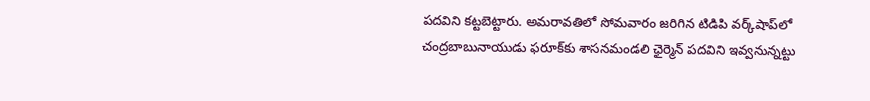పదవిని కట్టబెట్టారు. అమరావతిలో సోమవారం జరిగిన టిడిపి వర్క్‌షాప్‌లో చంద్రబాబునాయుడు ఫరూక్‌కు శాసనమండలి ఛైర్మెన్ పదవిని ఇవ్వనున్నట్టు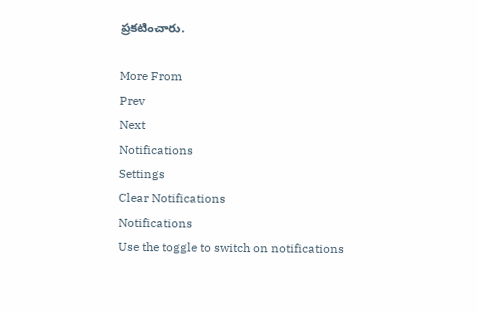ప్రకటించారు.

More From
Prev
Next
Notifications
Settings
Clear Notifications
Notifications
Use the toggle to switch on notifications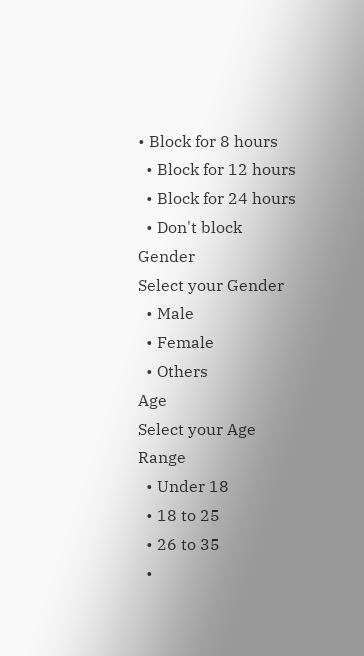• Block for 8 hours
  • Block for 12 hours
  • Block for 24 hours
  • Don't block
Gender
Select your Gender
  • Male
  • Female
  • Others
Age
Select your Age Range
  • Under 18
  • 18 to 25
  • 26 to 35
  •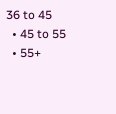36 to 45
  • 45 to 55
  • 55+